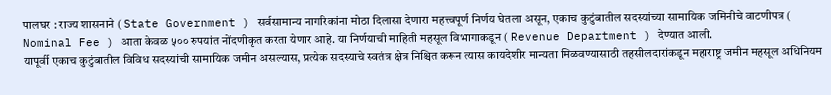पालघर : राज्य शासनाने ( State Government ) सर्वसामान्य नागरिकांना मोठा दिलासा देणारा महत्त्वपूर्ण निर्णय घेतला असून, एकाच कुटुंबातील सदस्यांच्या सामायिक जमिनीचे वाटणीपत्र ( Nominal Fee ) आता केवळ ५०० रुपयांत नोंदणीकृत करता येणार आहे. या निर्णयाची माहिती महसूल विभागाकडून ( Revenue Department ) देण्यात आली.
यापूर्वी एकाच कुटुंबातील विविध सदस्यांची सामायिक जमीन असल्यास, प्रत्येक सदस्याचे स्वतंत्र क्षेत्र निश्चित करून त्यास कायदेशीर मान्यता मिळवण्यासाठी तहसीलदारांकडून महाराष्ट्र जमीन महसूल अधिनियम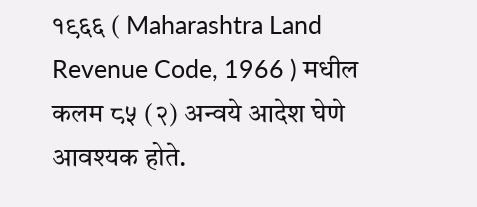१९६६ ( Maharashtra Land Revenue Code, 1966 ) मधील कलम ८५ (२) अन्वये आदेश घेणे आवश्यक होते.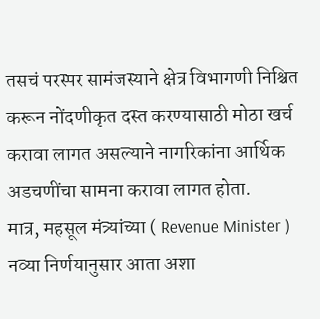तसचं परस्पर सामंजस्याने क्षेत्र विभागणी निश्चित करून नोंदणीकृत दस्त करण्यासाठी मोठा खर्च करावा लागत असल्याने नागरिकांना आर्थिक अडचणींचा सामना करावा लागत होता.
मात्र, महसूल मंत्र्यांच्या ( Revenue Minister ) नव्या निर्णयानुसार आता अशा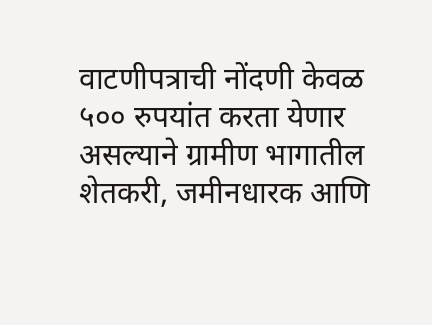वाटणीपत्राची नोंदणी केवळ ५०० रुपयांत करता येणार असल्याने ग्रामीण भागातील शेतकरी, जमीनधारक आणि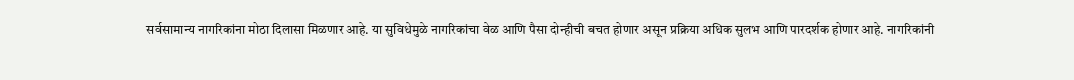सर्वसामान्य नागरिकांना मोठा दिलासा मिळणार आहे. या सुविधेमुळे नागरिकांचा वेळ आणि पैसा दोन्हीची बचत होणार असून प्रक्रिया अधिक सुलभ आणि पारदर्शक होणार आहे. नागरिकांनी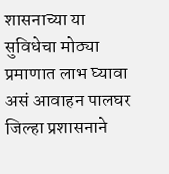शासनाच्या या सुविधेचा मोठ्या प्रमाणात लाभ घ्यावा असं आवाहन पालघर जिल्हा प्रशासनाने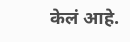केलं आहे.